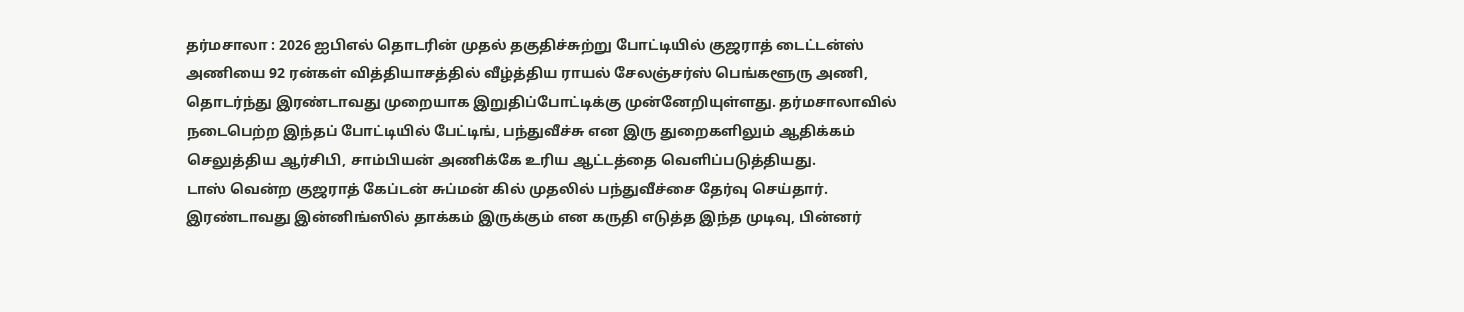தர்மசாலா : 2026 ஐபிஎல் தொடரின் முதல் தகுதிச்சுற்று போட்டியில் குஜராத் டைட்டன்ஸ் அணியை 92 ரன்கள் வித்தியாசத்தில் வீழ்த்திய ராயல் சேலஞ்சர்ஸ் பெங்களூரு அணி, தொடர்ந்து இரண்டாவது முறையாக இறுதிப்போட்டிக்கு முன்னேறியுள்ளது. தர்மசாலாவில் நடைபெற்ற இந்தப் போட்டியில் பேட்டிங், பந்துவீச்சு என இரு துறைகளிலும் ஆதிக்கம் செலுத்திய ஆர்சிபி, சாம்பியன் அணிக்கே உரிய ஆட்டத்தை வெளிப்படுத்தியது.
டாஸ் வென்ற குஜராத் கேப்டன் சுப்மன் கில் முதலில் பந்துவீச்சை தேர்வு செய்தார். இரண்டாவது இன்னிங்ஸில் தாக்கம் இருக்கும் என கருதி எடுத்த இந்த முடிவு, பின்னர்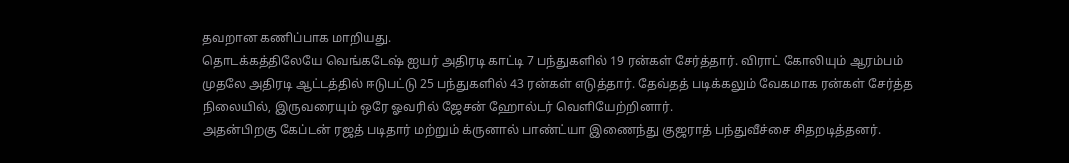தவறான கணிப்பாக மாறியது.
தொடக்கத்திலேயே வெங்கடேஷ் ஐயர் அதிரடி காட்டி 7 பந்துகளில் 19 ரன்கள் சேர்த்தார். விராட் கோலியும் ஆரம்பம் முதலே அதிரடி ஆட்டத்தில் ஈடுபட்டு 25 பந்துகளில் 43 ரன்கள் எடுத்தார். தேவ்தத் படிக்கலும் வேகமாக ரன்கள் சேர்த்த நிலையில், இருவரையும் ஒரே ஓவரில் ஜேசன் ஹோல்டர் வெளியேற்றினார்.
அதன்பிறகு கேப்டன் ரஜத் படிதார் மற்றும் க்ருனால் பாண்ட்யா இணைந்து குஜராத் பந்துவீச்சை சிதறடித்தனர்.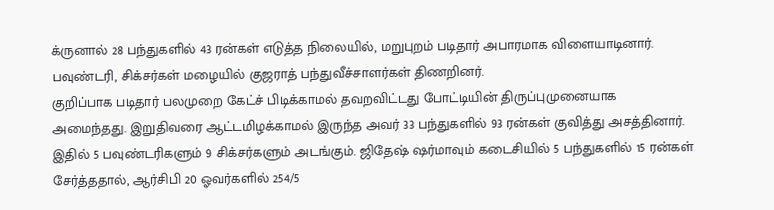க்ருனால் 28 பந்துகளில் 43 ரன்கள் எடுத்த நிலையில், மறுபுறம் படிதார் அபாரமாக விளையாடினார். பவுண்டரி, சிக்சர்கள் மழையில் குஜராத் பந்துவீச்சாளர்கள் திணறினர்.
குறிப்பாக படிதார் பலமுறை கேட்ச் பிடிக்காமல் தவறவிட்டது போட்டியின் திருப்புமுனையாக அமைந்தது. இறுதிவரை ஆட்டமிழக்காமல் இருந்த அவர் 33 பந்துகளில் 93 ரன்கள் குவித்து அசத்தினார். இதில் 5 பவுண்டரிகளும் 9 சிக்சர்களும் அடங்கும். ஜிதேஷ் ஷர்மாவும் கடைசியில் 5 பந்துகளில் 15 ரன்கள் சேர்த்ததால், ஆர்சிபி 20 ஓவர்களில் 254/5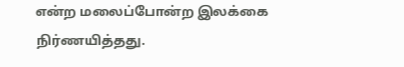என்ற மலைப்போன்ற இலக்கை நிர்ணயித்தது.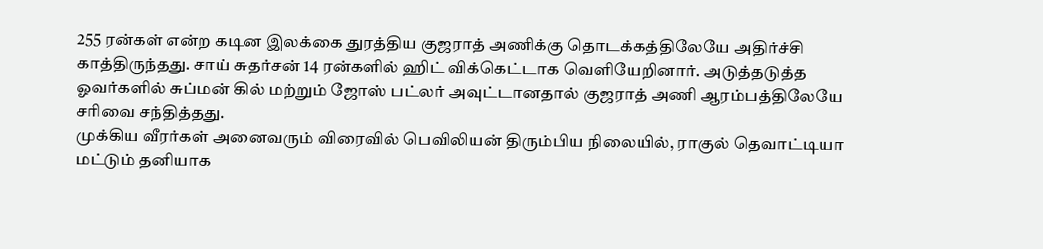255 ரன்கள் என்ற கடின இலக்கை துரத்திய குஜராத் அணிக்கு தொடக்கத்திலேயே அதிர்ச்சி காத்திருந்தது. சாய் சுதர்சன் 14 ரன்களில் ஹிட் விக்கெட்டாக வெளியேறினார். அடுத்தடுத்த ஓவர்களில் சுப்மன் கில் மற்றும் ஜோஸ் பட்லர் அவுட்டானதால் குஜராத் அணி ஆரம்பத்திலேயே சரிவை சந்தித்தது.
முக்கிய வீரர்கள் அனைவரும் விரைவில் பெவிலியன் திரும்பிய நிலையில், ராகுல் தெவாட்டியா மட்டும் தனியாக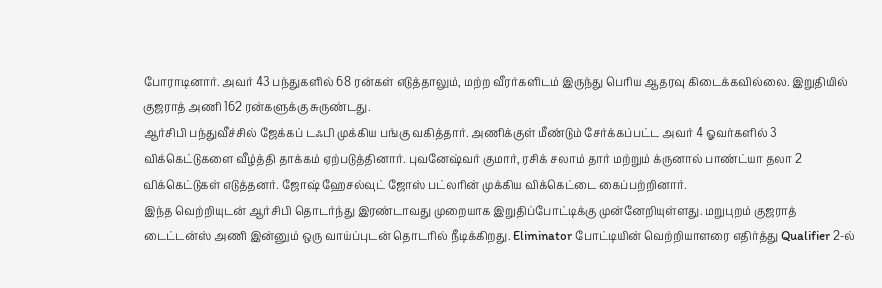போராடினார். அவர் 43 பந்துகளில் 68 ரன்கள் எடுத்தாலும், மற்ற வீரர்களிடம் இருந்து பெரிய ஆதரவு கிடைக்கவில்லை. இறுதியில் குஜராத் அணி 162 ரன்களுக்கு சுருண்டது.
ஆர்சிபி பந்துவீச்சில் ஜேக்கப் டஃபி முக்கிய பங்கு வகித்தார். அணிக்குள் மீண்டும் சேர்க்கப்பட்ட அவர் 4 ஓவர்களில் 3 விக்கெட்டுகளை வீழ்த்தி தாக்கம் ஏற்படுத்தினார். புவனேஷ்வர் குமார், ரசிக் சலாம் தார் மற்றும் க்ருனால் பாண்ட்யா தலா 2 விக்கெட்டுகள் எடுத்தனர். ஜோஷ் ஹேசல்வுட் ஜோஸ் பட்லரின் முக்கிய விக்கெட்டை கைப்பற்றினார்.
இந்த வெற்றியுடன் ஆர்சிபி தொடர்ந்து இரண்டாவது முறையாக இறுதிப்போட்டிக்கு முன்னேறியுள்ளது. மறுபுறம் குஜராத் டைட்டன்ஸ் அணி இன்னும் ஒரு வாய்ப்புடன் தொடரில் நீடிக்கிறது. Eliminator போட்டியின் வெற்றியாளரை எதிர்த்து Qualifier 2-ல்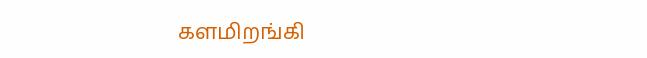களமிறங்கி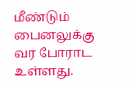மீண்டும் பைனலுக்கு வர போராட உள்ளது.